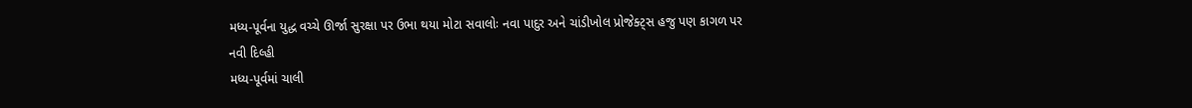મધ્ય-પૂર્વના યુદ્ધ વચ્ચે ઊર્જા સુરક્ષા પર ઉભા થયા મોટા સવાલોઃ નવા પાદુર અને ચાંડીખોલ પ્રોજેક્ટ્સ હજુ પણ કાગળ પર
નવી દિલ્હી
મધ્ય-પૂર્વમાં ચાલી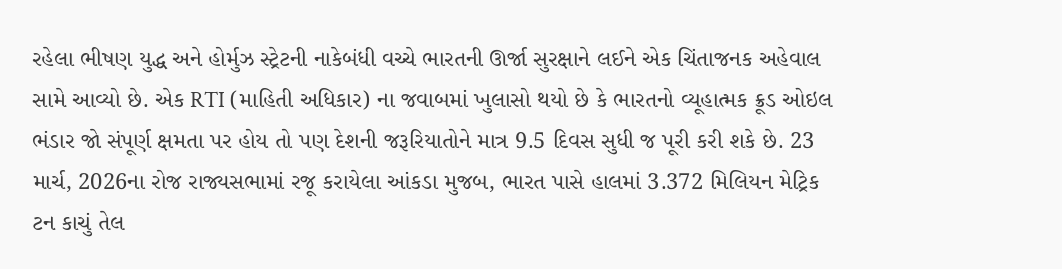રહેલા ભીષણ યુદ્ધ અને હોર્મુઝ સ્ટ્રેટની નાકેબંધી વચ્ચે ભારતની ઊર્જા સુરક્ષાને લઈને એક ચિંતાજનક અહેવાલ સામે આવ્યો છે. એક RTI (માહિતી અધિકાર) ના જવાબમાં ખુલાસો થયો છે કે ભારતનો વ્યૂહાત્મક ક્રૂડ ઓઇલ ભંડાર જો સંપૂર્ણ ક્ષમતા પર હોય તો પણ દેશની જરૂરિયાતોને માત્ર 9.5 દિવસ સુધી જ પૂરી કરી શકે છે. 23 માર્ચ, 2026ના રોજ રાજ્યસભામાં રજૂ કરાયેલા આંકડા મુજબ, ભારત પાસે હાલમાં 3.372 મિલિયન મેટ્રિક ટન કાચું તેલ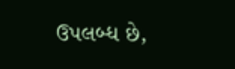ઉપલબ્ધ છે,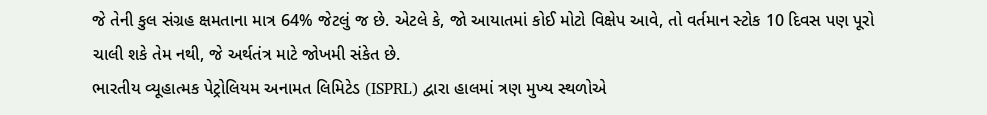જે તેની કુલ સંગ્રહ ક્ષમતાના માત્ર 64% જેટલું જ છે. એટલે કે, જો આયાતમાં કોઈ મોટો વિક્ષેપ આવે, તો વર્તમાન સ્ટોક 10 દિવસ પણ પૂરો ચાલી શકે તેમ નથી, જે અર્થતંત્ર માટે જોખમી સંકેત છે.
ભારતીય વ્યૂહાત્મક પેટ્રોલિયમ અનામત લિમિટેડ (ISPRL) દ્વારા હાલમાં ત્રણ મુખ્ય સ્થળોએ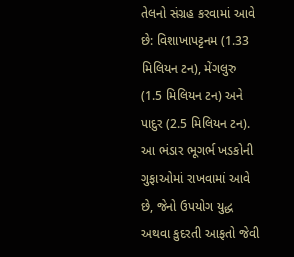તેલનો સંગ્રહ કરવામાં આવે છે: વિશાખાપટ્ટનમ (1.33 મિલિયન ટન), મેંગલુરુ (1.5 મિલિયન ટન) અને પાદુર (2.5 મિલિયન ટન). આ ભંડાર ભૂગર્ભ ખડકોની ગુફાઓમાં રાખવામાં આવે છે, જેનો ઉપયોગ યુદ્ધ અથવા કુદરતી આફતો જેવી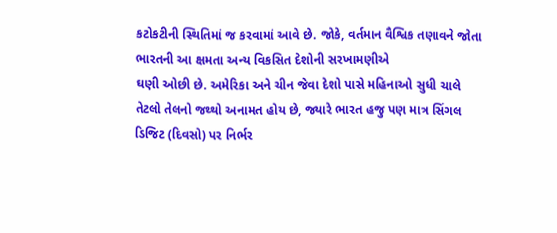કટોકટીની સ્થિતિમાં જ કરવામાં આવે છે. જોકે, વર્તમાન વૈશ્વિક તણાવને જોતા ભારતની આ ક્ષમતા અન્ય વિકસિત દેશોની સરખામણીએ
ઘણી ઓછી છે. અમેરિકા અને ચીન જેવા દેશો પાસે મહિનાઓ સુધી ચાલે તેટલો તેલનો જથ્થો અનામત હોય છે, જ્યારે ભારત હજુ પણ માત્ર સિંગલ ડિજિટ (દિવસો) પર નિર્ભર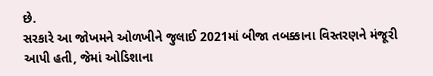છે.
સરકારે આ જોખમને ઓળખીને જુલાઈ 2021માં બીજા તબક્કાના વિસ્તરણને મંજૂરી આપી હતી, જેમાં ઓડિશાના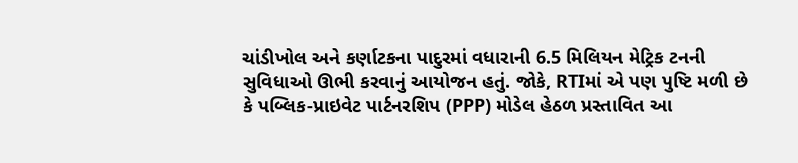ચાંડીખોલ અને કર્ણાટકના પાદુરમાં વધારાની 6.5 મિલિયન મેટ્રિક ટનની સુવિધાઓ ઊભી કરવાનું આયોજન હતું. જોકે, RTIમાં એ પણ પુષ્ટિ મળી છે કે પબ્લિક-પ્રાઇવેટ પાર્ટનરશિપ (PPP) મોડેલ હેઠળ પ્રસ્તાવિત આ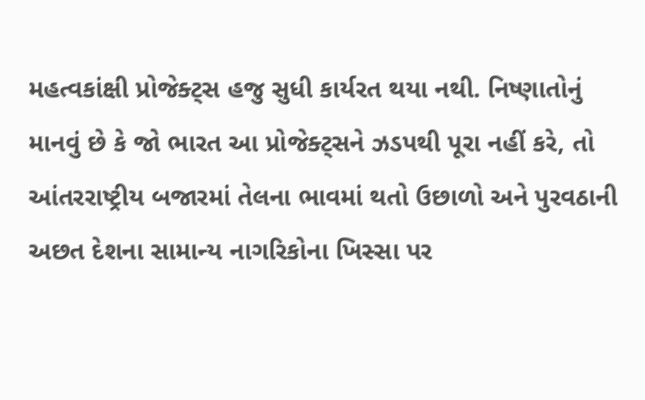મહત્વકાંક્ષી પ્રોજેક્ટ્સ હજુ સુધી કાર્યરત થયા નથી. નિષ્ણાતોનું માનવું છે કે જો ભારત આ પ્રોજેક્ટ્સને ઝડપથી પૂરા નહીં કરે, તો આંતરરાષ્ટ્રીય બજારમાં તેલના ભાવમાં થતો ઉછાળો અને પુરવઠાની અછત દેશના સામાન્ય નાગરિકોના ખિસ્સા પર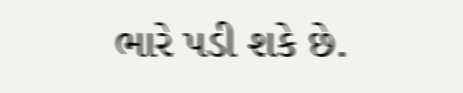ભારે પડી શકે છે.